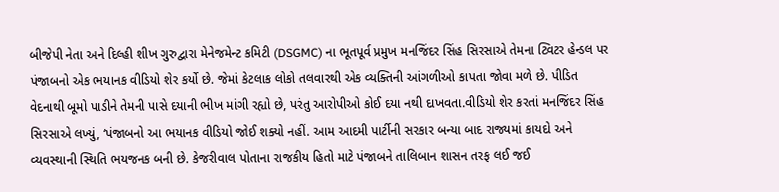બીજેપી નેતા અને દિલ્હી શીખ ગુરુદ્વારા મેનેજમેન્ટ કમિટી (DSGMC) ના ભૂતપૂર્વ પ્રમુખ મનજિંદર સિંહ સિરસાએ તેમના ટ્વિટર હેન્ડલ પર પંજાબનો એક ભયાનક વીડિયો શેર કર્યો છે. જેમાં કેટલાક લોકો તલવારથી એક વ્યક્તિની આંગળીઓ કાપતા જોવા મળે છે. પીડિત વેદનાથી બૂમો પાડીને તેમની પાસે દયાની ભીખ માંગી રહ્યો છે, પરંતુ આરોપીઓ કોઈ દયા નથી દાખવતા.વીડિયો શેર કરતાં મનજિંદર સિંહ સિરસાએ લખ્યું, ‘પંજાબનો આ ભયાનક વીડિયો જોઈ શક્યો નહીં. આમ આદમી પાર્ટીની સરકાર બન્યા બાદ રાજ્યમાં કાયદો અને વ્યવસ્થાની સ્થિતિ ભયજનક બની છે. કેજરીવાલ પોતાના રાજકીય હિતો માટે પંજાબને તાલિબાન શાસન તરફ લઈ જઈ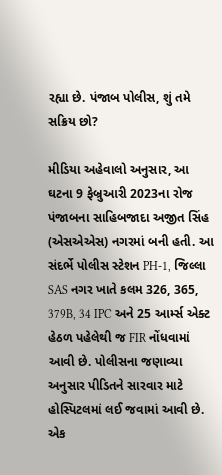રહ્યા છે. પંજાબ પોલીસ, શું તમે સક્રિય છો?

મીડિયા અહેવાલો અનુસાર, આ ઘટના 9 ફેબ્રુઆરી 2023ના રોજ પંજાબના સાહિબજાદા અજીત સિંહ (એસએએસ) નગરમાં બની હતી. આ સંદર્ભે પોલીસ સ્ટેશન PH-1, જિલ્લા SAS નગર ખાતે કલમ 326, 365, 379B, 34 IPC અને 25 આર્મ્સ એક્ટ હેઠળ પહેલેથી જ FIR નોંધવામાં આવી છે. પોલીસના જણાવ્યા અનુસાર પીડિતને સારવાર માટે હોસ્પિટલમાં લઈ જવામાં આવી છે. એક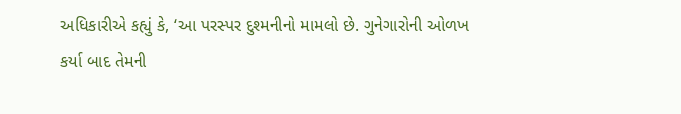અધિકારીએ કહ્યું કે, ‘આ પરસ્પર દુશ્મનીનો મામલો છે. ગુનેગારોની ઓળખ કર્યા બાદ તેમની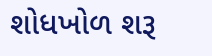શોધખોળ શરૂ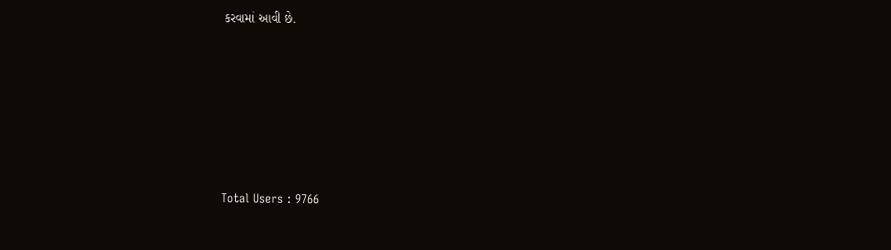કરવામાં આવી છે.






Total Users : 9766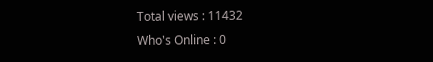Total views : 11432
Who's Online : 0